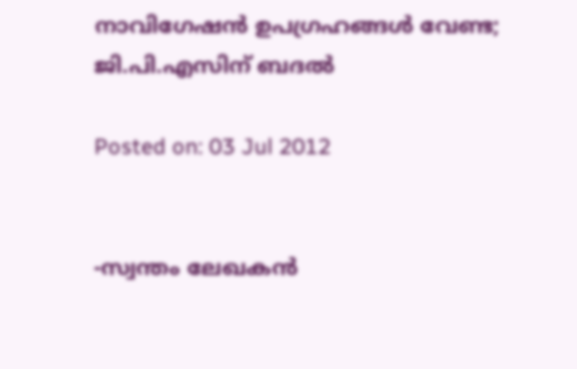നാവിഗേഷന്‍ ഉപഗ്രഹങ്ങള്‍ വേണ്ട; ജി.പി.എസിന് ബദല്‍

Posted on: 03 Jul 2012


-സ്വന്തം ലേഖകന്‍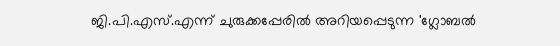ജി.പി.എസ്.എന്ന് ചുരുക്കപ്പേരില്‍ അറിയപ്പെടുന്ന 'ഗ്ലോബല്‍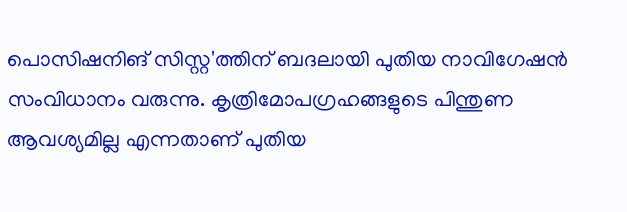പൊസിഷനിങ് സിസ്റ്റ'ത്തിന് ബദലായി പുതിയ നാവിഗേഷന്‍ സംവിധാനം വരുന്നു. കൃത്രിമോപഗ്രഹങ്ങളുടെ പിന്തുണ ആവശ്യമില്ല എന്നതാണ് പുതിയ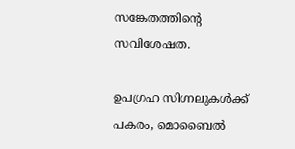സങ്കേതത്തിന്റെ സവിശേഷത.

ഉപഗ്രഹ സിഗ്നലുകള്‍ക്ക് പകരം, മൊബൈല്‍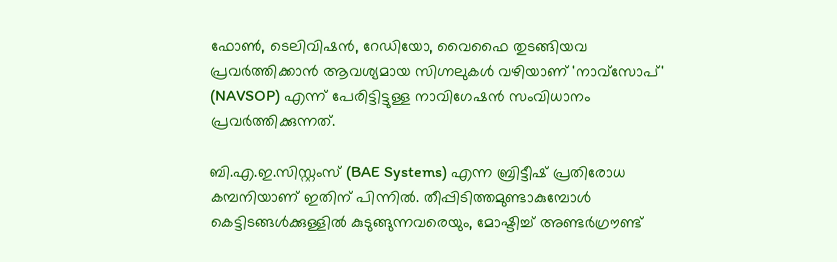ഫോണ്‍, ടെലിവിഷന്‍, റേഡിയോ, വൈഫൈ തുടങ്ങിയവ പ്രവര്‍ത്തിക്കാന്‍ ആവശ്യമായ സിഗ്നലുകള്‍ വഴിയാണ് 'നാവ്‌സോപ്' (NAVSOP) എന്ന് പേരിട്ടിട്ടുള്ള നാവിഗേഷന്‍ സംവിധാനം പ്രവര്‍ത്തിക്കുന്നത്.

ബി.എ.ഇ.സിസ്റ്റംസ് (BAE Systems) എന്ന ബ്രിട്ടീഷ് പ്രതിരോധ കമ്പനിയാണ് ഇതിന് പിന്നില്‍. തീപ്പിടിത്തമുണ്ടാകുമ്പോള്‍ കെട്ടിടങ്ങള്‍ക്കുള്ളില്‍ കുടുങ്ങുന്നവരെയും, മോഷ്ടിച്ച് അണ്ടര്‍ഗ്രൗണ്ട്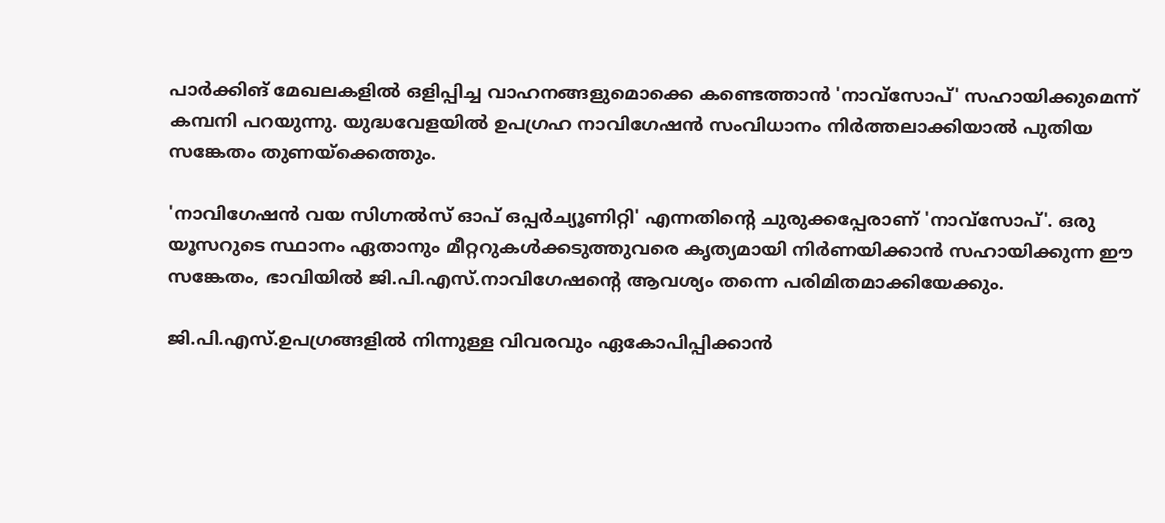പാര്‍ക്കിങ് മേഖലകളില്‍ ഒളിപ്പിച്ച വാഹനങ്ങളുമൊക്കെ കണ്ടെത്താന്‍ 'നാവ്‌സോപ്' സഹായിക്കുമെന്ന് കമ്പനി പറയുന്നു. യുദ്ധവേളയില്‍ ഉപഗ്രഹ നാവിഗേഷന്‍ സംവിധാനം നിര്‍ത്തലാക്കിയാല്‍ പുതിയ സങ്കേതം തുണയ്‌ക്കെത്തും.

'നാവിഗേഷന്‍ വയ സിഗ്നല്‍സ് ഓപ് ഒപ്പര്‍ച്യൂണിറ്റി' എന്നതിന്റെ ചുരുക്കപ്പേരാണ് 'നാവ്‌സോപ്'. ഒരു യൂസറുടെ സ്ഥാനം ഏതാനും മീറ്ററുകള്‍ക്കടുത്തുവരെ കൃത്യമായി നിര്‍ണയിക്കാന്‍ സഹായിക്കുന്ന ഈ സങ്കേതം, ഭാവിയില്‍ ജി.പി.എസ്.നാവിഗേഷന്റെ ആവശ്യം തന്നെ പരിമിതമാക്കിയേക്കും.

ജി.പി.എസ്.ഉപഗ്രങ്ങളില്‍ നിന്നുള്ള വിവരവും ഏകോപിപ്പിക്കാന്‍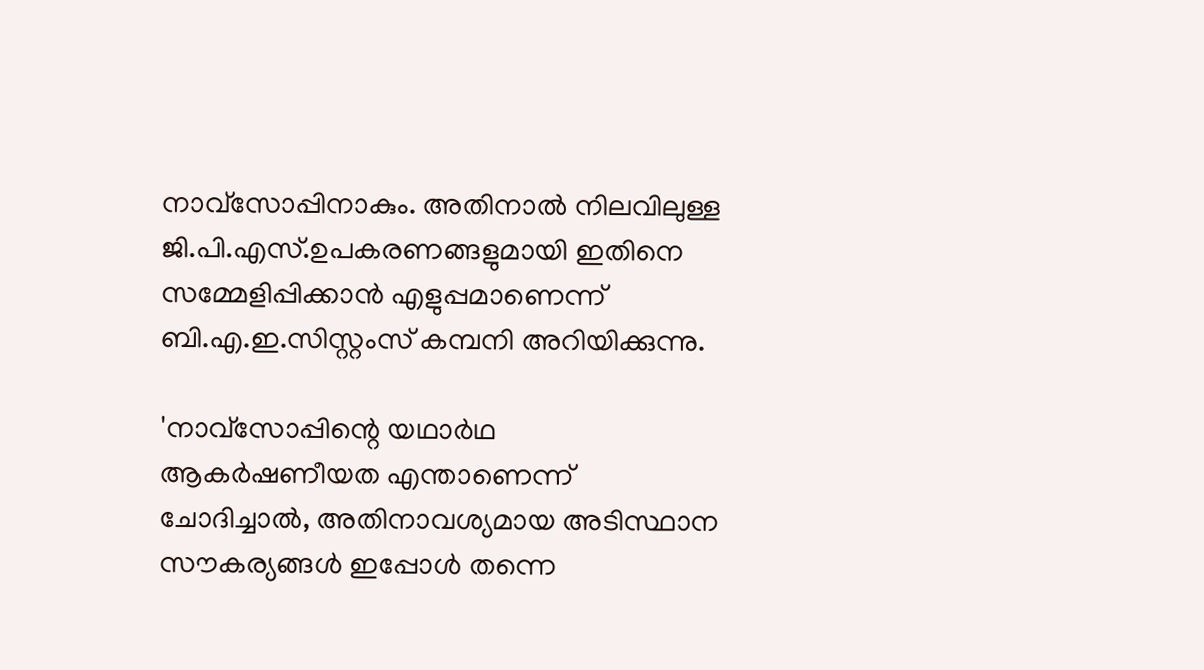നാവ്‌സോപ്പിനാകും. അതിനാല്‍ നിലവിലുള്ള ജി.പി.എസ്.ഉപകരണങ്ങളുമായി ഇതിനെ സമ്മേളിപ്പിക്കാന്‍ എളുപ്പമാണെന്ന് ബി.എ.ഇ.സിസ്റ്റംസ് കമ്പനി അറിയിക്കുന്നു.

'നാവ്‌സോപ്പിന്റെ യഥാര്‍ഥ ആകര്‍ഷണീയത എന്താണെന്ന് ചോദിച്ചാല്‍, അതിനാവശ്യമായ അടിസ്ഥാന സൗകര്യങ്ങള്‍ ഇപ്പോള്‍ തന്നെ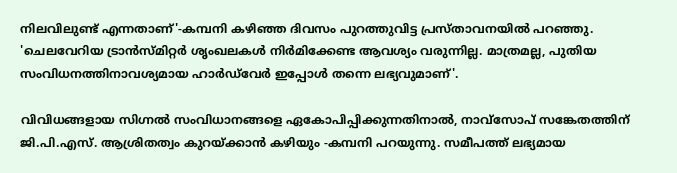നിലവിലുണ്ട് എന്നതാണ്'-കമ്പനി കഴിഞ്ഞ ദിവസം പുറത്തുവിട്ട പ്രസ്താവനയില്‍ പറഞ്ഞു. 'ചെലവേറിയ ട്രാന്‍സ്മിറ്റര്‍ ശൃംഖലകള്‍ നിര്‍മിക്കേണ്ട ആവശ്യം വരുന്നില്ല. മാത്രമല്ല, പുതിയ സംവിധനത്തിനാവശ്യമായ ഹാര്‍ഡ്‌വേര്‍ ഇപ്പോള്‍ തന്നെ ലഭ്യവുമാണ്'.

വിവിധങ്ങളായ സിഗ്നല്‍ സംവിധാനങ്ങളെ ഏകോപിപ്പിക്കുന്നതിനാല്‍, നാവ്‌സോപ് സങ്കേതത്തിന് ജി.പി.എസ്. ആശ്രിതത്വം കുറയ്ക്കാന്‍ കഴിയും -കമ്പനി പറയുന്നു. സമീപത്ത് ലഭ്യമായ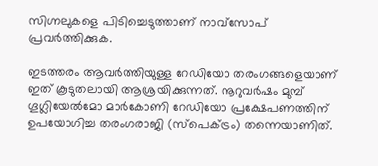സിഗ്നലുകളെ പിടിച്ചെടുത്താണ് നാവ്‌സോപ് പ്രവര്‍ത്തിക്കുക.

ഇടത്തരം ആവര്‍ത്തിയുള്ള റേഡിയോ തരംഗങ്ങളെയാണ് ഇത് കൂടുതലായി ആശ്രയിക്കുന്നത്. നൂറുവര്‍ഷം മുമ്പ് ഗൂഗ്ലിയേല്‍മോ മാര്‍കോണി റേഡിയോ പ്രക്ഷേപണത്തിന് ഉപയോഗിച്ച തരംഗരാജി (സ്‌പെക്ട്രം) തന്നെയാണിത്.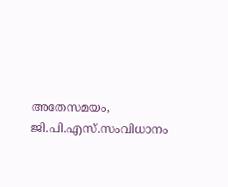അതേസമയം, ജി.പി.എസ്.സംവിധാനം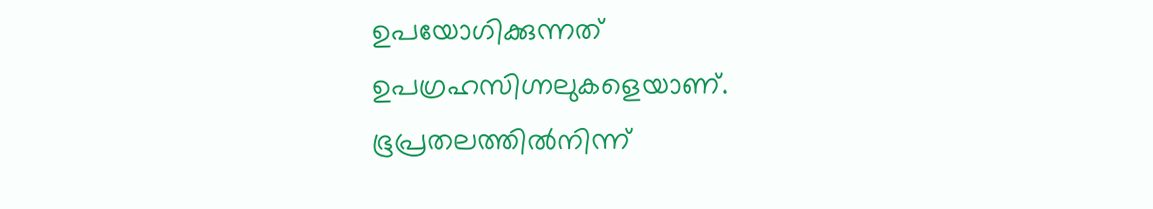ഉപയോഗിക്കുന്നത് ഉപഗ്രഹസിഗ്നലുകളെയാണ്. ഭൂപ്രതലത്തില്‍നിന്ന്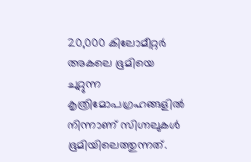20,000 കിലോമീറ്റര്‍ അകലെ ഭൂമിയെ ചുറ്റുന്ന കൃത്രിമോപഗ്രഹങ്ങളില്‍ നിന്നാണ് സിഗ്നലുകള്‍ ഭൂമിയിലെത്തുന്നത്.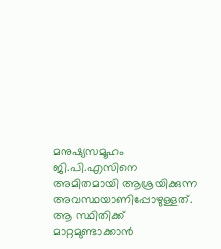മനുഷ്യസമൂഹം ജി.പി.എസിനെ അമിതമായി ആശ്രയിക്കുന്ന അവസ്ഥയാണിപ്പോഴുള്ളത്. ആ സ്ഥിതിക്ക് മാറ്റമുണ്ടാക്കാന്‍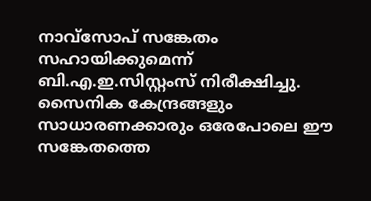നാവ്‌സോപ് സങ്കേതം സഹായിക്കുമെന്ന് ബി.എ.ഇ.സിസ്റ്റംസ് നിരീക്ഷിച്ചു. സൈനിക കേന്ദ്രങ്ങളും സാധാരണക്കാരും ഒരേപോലെ ഈ സങ്കേതത്തെ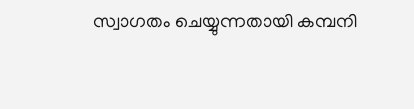സ്വാഗതം ചെയ്യുന്നതായി കമ്പനി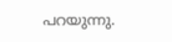പറയുന്നു.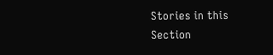Stories in this Section